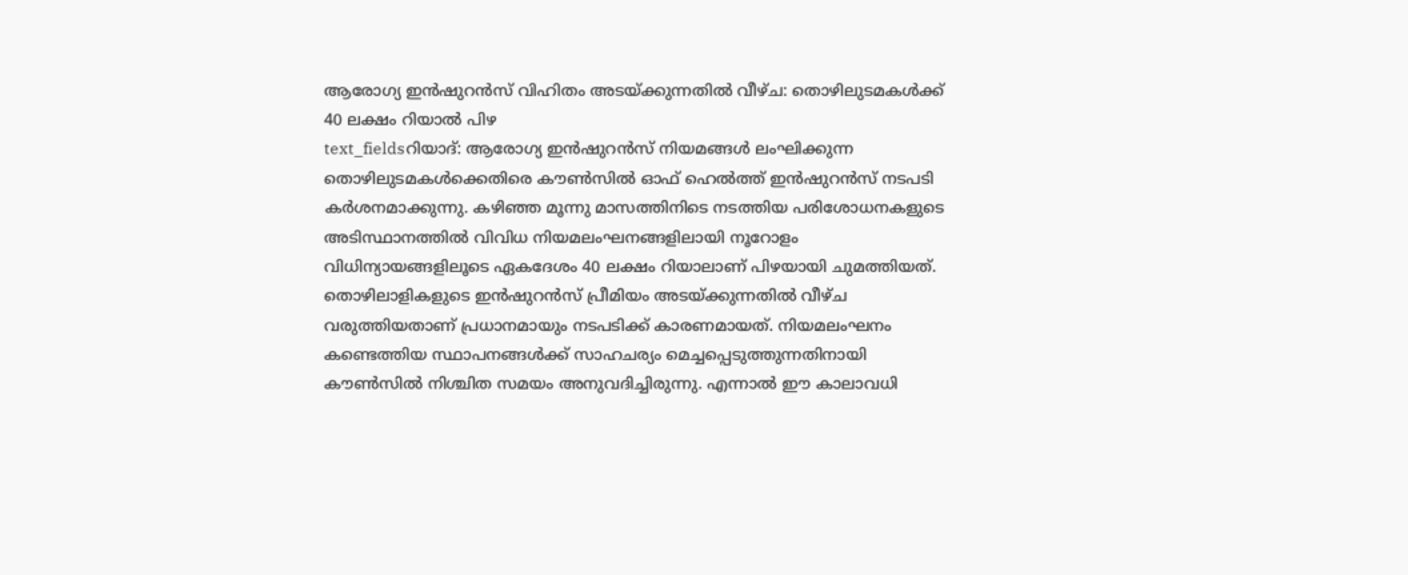ആരോഗ്യ ഇൻഷുറൻസ് വിഹിതം അടയ്ക്കുന്നതിൽ വീഴ്ച: തൊഴിലുടമകൾക്ക് 40 ലക്ഷം റിയാൽ പിഴ
text_fieldsറിയാദ്: ആരോഗ്യ ഇൻഷുറൻസ് നിയമങ്ങൾ ലംഘിക്കുന്ന തൊഴിലുടമകൾക്കെതിരെ കൗൺസിൽ ഓഫ് ഹെൽത്ത് ഇൻഷുറൻസ് നടപടി കർശനമാക്കുന്നു. കഴിഞ്ഞ മൂന്നു മാസത്തിനിടെ നടത്തിയ പരിശോധനകളുടെ അടിസ്ഥാനത്തിൽ വിവിധ നിയമലംഘനങ്ങളിലായി നൂറോളം വിധിന്യായങ്ങളിലൂടെ ഏകദേശം 40 ലക്ഷം റിയാലാണ് പിഴയായി ചുമത്തിയത്.
തൊഴിലാളികളുടെ ഇൻഷുറൻസ് പ്രീമിയം അടയ്ക്കുന്നതിൽ വീഴ്ച വരുത്തിയതാണ് പ്രധാനമായും നടപടിക്ക് കാരണമായത്. നിയമലംഘനം കണ്ടെത്തിയ സ്ഥാപനങ്ങൾക്ക് സാഹചര്യം മെച്ചപ്പെടുത്തുന്നതിനായി കൗൺസിൽ നിശ്ചിത സമയം അനുവദിച്ചിരുന്നു. എന്നാൽ ഈ കാലാവധി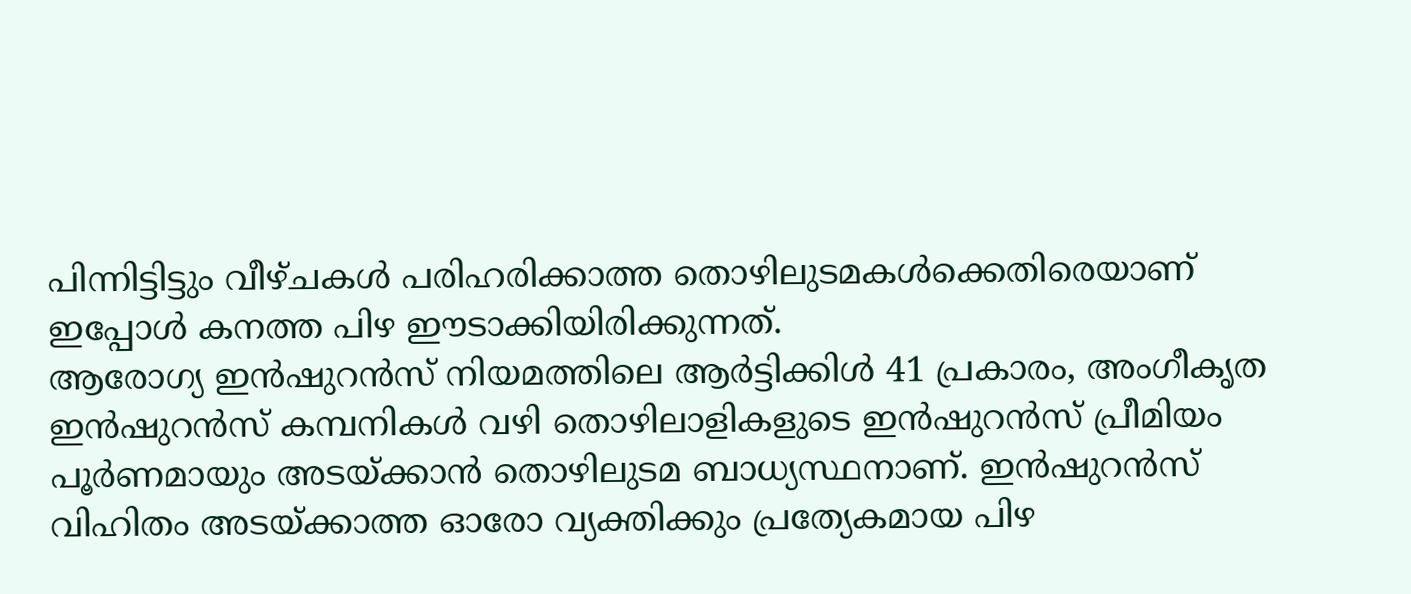പിന്നിട്ടിട്ടും വീഴ്ചകൾ പരിഹരിക്കാത്ത തൊഴിലുടമകൾക്കെതിരെയാണ് ഇപ്പോൾ കനത്ത പിഴ ഈടാക്കിയിരിക്കുന്നത്.
ആരോഗ്യ ഇൻഷുറൻസ് നിയമത്തിലെ ആർട്ടിക്കിൾ 41 പ്രകാരം, അംഗീകൃത ഇൻഷുറൻസ് കമ്പനികൾ വഴി തൊഴിലാളികളുടെ ഇൻഷുറൻസ് പ്രീമിയം പൂർണമായും അടയ്ക്കാൻ തൊഴിലുടമ ബാധ്യസ്ഥനാണ്. ഇൻഷുറൻസ് വിഹിതം അടയ്ക്കാത്ത ഓരോ വ്യക്തിക്കും പ്രത്യേകമായ പിഴ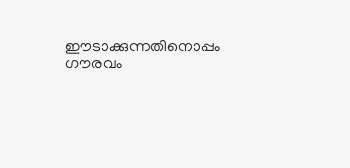ഈടാക്കുന്നതിനൊപ്പം ഗൗരവം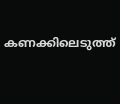കണക്കിലെടുത്ത്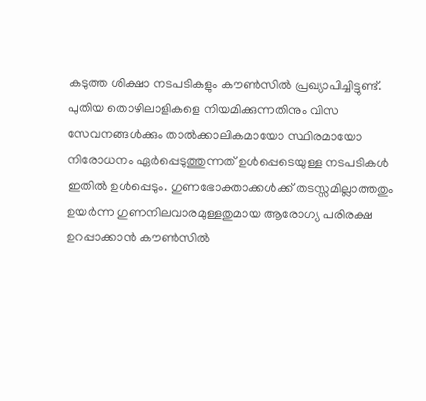കടുത്ത ശിക്ഷാ നടപടികളും കൗൺസിൽ പ്രഖ്യാപിച്ചിട്ടുണ്ട്.
പുതിയ തൊഴിലാളികളെ നിയമിക്കുന്നതിനും വിസ സേവനങ്ങൾക്കും താൽക്കാലികമായോ സ്ഥിരമായോ നിരോധനം ഏർപ്പെടുത്തുന്നത് ഉൾപ്പെടെയുള്ള നടപടികൾ ഇതിൽ ഉൾപ്പെടും. ഗുണഭോക്താക്കൾക്ക് തടസ്സമില്ലാത്തതും ഉയർന്ന ഗുണനിലവാരമുള്ളതുമായ ആരോഗ്യ പരിരക്ഷ ഉറപ്പാക്കാൻ കൗൺസിൽ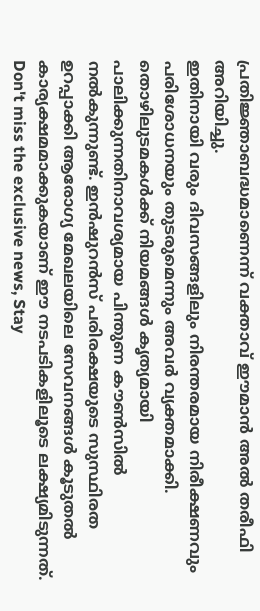പ്രതിജ്ഞാബദ്ധമാണെന്ന് വക്താവ് ഈമാൻ അൽ തരീഫി അറിയിച്ചു.
ഇതിനായി വരും ദിവസങ്ങളിലും നിരന്തരമായ നിരീക്ഷണവും പരിശോധനയും തുടരുമെന്നും അവർ വ്യക്തമാക്കി. തൊഴിലുടമകൾക്ക് നിയമങ്ങൾ കൃത്യമായി പാലിക്കുന്നതിനാവശ്യമായ പിന്തുണ കൗൺസിൽ നൽകുന്നുണ്ട്. ഇൻഷുറൻസ് പരിരക്ഷയുടെ സുസ്ഥിരത ഉറപ്പാക്കി ആരോഗ്യ മേഖലയിലെ സേവനങ്ങൾ കൂടുതൽ കാര്യക്ഷമമാക്കുകയാണ് ഈ നടപടികളിലൂടെ ലക്ഷ്യമിടുന്നത്.
Don't miss the exclusive news, Stay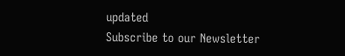updated
Subscribe to our Newsletter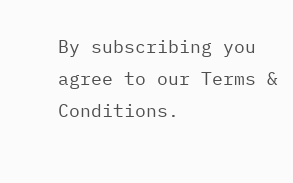By subscribing you agree to our Terms & Conditions.